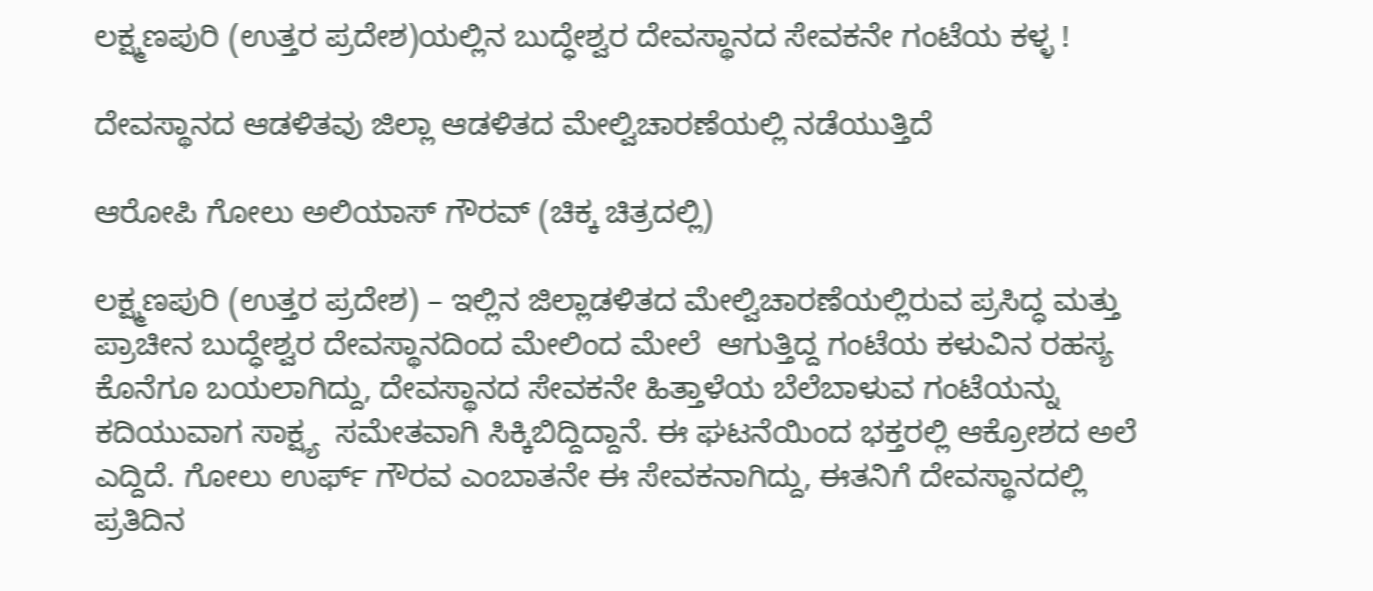ಲಕ್ಷ್ಮಣಪುರಿ (ಉತ್ತರ ಪ್ರದೇಶ)ಯಲ್ಲಿನ ಬುದ್ಧೇಶ್ವರ ದೇವಸ್ಥಾನದ ಸೇವಕನೇ ಗಂಟೆಯ ಕಳ್ಳ !

ದೇವಸ್ಥಾನದ ಆಡಳಿತವು ಜಿಲ್ಲಾ ಆಡಳಿತದ ಮೇಲ್ವಿಚಾರಣೆಯಲ್ಲಿ ನಡೆಯುತ್ತಿದೆ

ಆರೋಪಿ ಗೋಲು ಅಲಿಯಾಸ್ ಗೌರವ್ (ಚಿಕ್ಕ ಚಿತ್ರದಲ್ಲಿ)

ಲಕ್ಷ್ಮಣಪುರಿ (ಉತ್ತರ ಪ್ರದೇಶ) – ಇಲ್ಲಿನ ಜಿಲ್ಲಾಡಳಿತದ ಮೇಲ್ವಿಚಾರಣೆಯಲ್ಲಿರುವ ಪ್ರಸಿದ್ಧ ಮತ್ತು ಪ್ರಾಚೀನ ಬುದ್ಧೇಶ್ವರ ದೇವಸ್ಥಾನದಿಂದ ಮೇಲಿಂದ ಮೇಲೆ  ಆಗುತ್ತಿದ್ದ ಗಂಟೆಯ ಕಳುವಿನ ರಹಸ್ಯ ಕೊನೆಗೂ ಬಯಲಾಗಿದ್ದು, ದೇವಸ್ಥಾನದ ಸೇವಕನೇ ಹಿತ್ತಾಳೆಯ ಬೆಲೆಬಾಳುವ ಗಂಟೆಯನ್ನು ಕದಿಯುವಾಗ ಸಾಕ್ಷ್ಯ  ಸಮೇತವಾಗಿ ಸಿಕ್ಕಿಬಿದ್ದಿದ್ದಾನೆ. ಈ ಘಟನೆಯಿಂದ ಭಕ್ತರಲ್ಲಿ ಆಕ್ರೋಶದ ಅಲೆ ಎದ್ದಿದೆ. ಗೋಲು ಉರ್ಫ್ ಗೌರವ ಎಂಬಾತನೇ ಈ ಸೇವಕನಾಗಿದ್ದು, ಈತನಿಗೆ ದೇವಸ್ಥಾನದಲ್ಲಿ ಪ್ರತಿದಿನ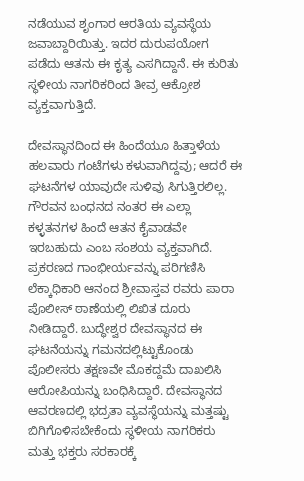ನಡೆಯುವ ಶೃಂಗಾರ ಆರತಿಯ ವ್ಯವಸ್ಥೆಯ ಜವಾಬ್ದಾರಿಯಿತ್ತು. ಇದರ ದುರುಪಯೋಗ ಪಡೆದು ಆತನು ಈ ಕೃತ್ಯ ಎಸಗಿದ್ದಾನೆ. ಈ ಕುರಿತು ಸ್ಥಳೀಯ ನಾಗರಿಕರಿಂದ ತೀವ್ರ ಆಕ್ರೋಶ ವ್ಯಕ್ತವಾಗುತ್ತಿದೆ.

ದೇವಸ್ಥಾನದಿಂದ ಈ ಹಿಂದೆಯೂ ಹಿತ್ತಾಳೆಯ ಹಲವಾರು ಗಂಟೆಗಳು ಕಳುವಾಗಿದ್ದವು; ಆದರೆ ಈ ಘಟನೆಗಳ ಯಾವುದೇ ಸುಳಿವು ಸಿಗುತ್ತಿರಲಿಲ್ಲ. ಗೌರವನ ಬಂಧನದ ನಂತರ ಈ ಎಲ್ಲಾ ಕಳ್ಳತನಗಳ ಹಿಂದೆ ಆತನ ಕೈವಾಡವೇ ಇರಬಹುದು ಎಂಬ ಸಂಶಯ ವ್ಯಕ್ತವಾಗಿದೆ. ಪ್ರಕರಣದ ಗಾಂಭೀರ್ಯವನ್ನು ಪರಿಗಣಿಸಿ ಲೆಕ್ಕಾಧಿಕಾರಿ ಆನಂದ ಶ್ರೀವಾಸ್ತವ ರವರು ಪಾರಾ ಪೊಲೀಸ್ ಠಾಣೆಯಲ್ಲಿ ಲಿಖಿತ ದೂರು ನೀಡಿದ್ದಾರೆ. ಬುದ್ಧೇಶ್ವರ ದೇವಸ್ಥಾನದ ಈ ಘಟನೆಯನ್ನು ಗಮನದಲ್ಲಿಟ್ಟುಕೊಂಡು ಪೊಲೀಸರು ತಕ್ಷಣವೇ ಮೊಕದ್ದಮೆ ದಾಖಲಿಸಿ ಆರೋಪಿಯನ್ನು ಬಂಧಿಸಿದ್ದಾರೆ. ದೇವಸ್ಥಾನದ ಆವರಣದಲ್ಲಿ ಭದ್ರತಾ ವ್ಯವಸ್ಥೆಯನ್ನು ಮತ್ತಷ್ಟು ಬಿಗಿಗೊಳಿಸಬೇಕೆಂದು ಸ್ಥಳೀಯ ನಾಗರಿಕರು ಮತ್ತು ಭಕ್ತರು ಸರಕಾರಕ್ಕೆ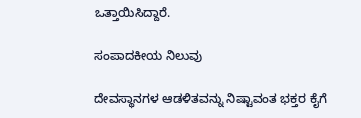ಒತ್ತಾಯಿಸಿದ್ದಾರೆ.

ಸಂಪಾದಕೀಯ ನಿಲುವು

ದೇವಸ್ಥಾನಗಳ ಆಡಳಿತವನ್ನು ನಿಷ್ಟಾವಂತ ಭಕ್ತರ ಕೈಗೆ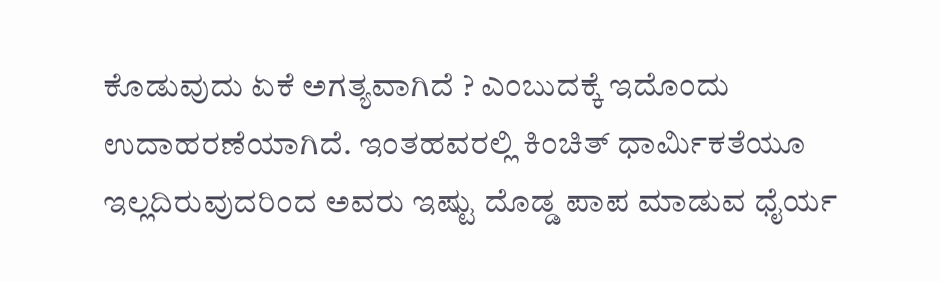ಕೊಡುವುದು ಏಕೆ ಅಗತ್ಯವಾಗಿದೆ ? ಎಂಬುದಕ್ಕೆ ಇದೊಂದು ಉದಾಹರಣೆಯಾಗಿದೆ. ಇಂತಹವರಲ್ಲಿ ಕಿಂಚಿತ್ ಧಾರ್ಮಿಕತೆಯೂ ಇಲ್ಲದಿರುವುದರಿಂದ ಅವರು ಇಷ್ಟು ದೊಡ್ಡ ಪಾಪ ಮಾಡುವ ಧೈರ್ಯ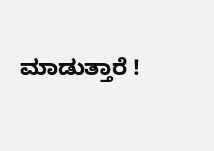ಮಾಡುತ್ತಾರೆ !